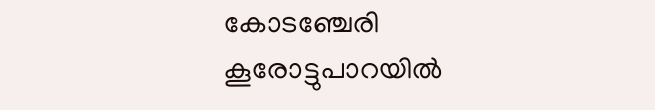കോടഞ്ചേരി കൂരോട്ടുപാറയിൽ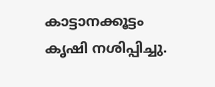കാട്ടാനക്കൂട്ടം കൃഷി നശിപ്പിച്ചു.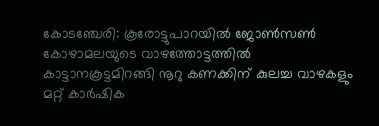കോടഞ്ചേരി: കൂരോട്ടുപാറയിൽ ജോൺസൺ കോഴാമലയുടെ വാഴത്തോട്ടത്തിൽ കാട്ടാനകൂട്ടമിറങ്ങി നൂറു കണക്കിന് കുലച്ച വാഴകളും മറ്റ് കാർഷിക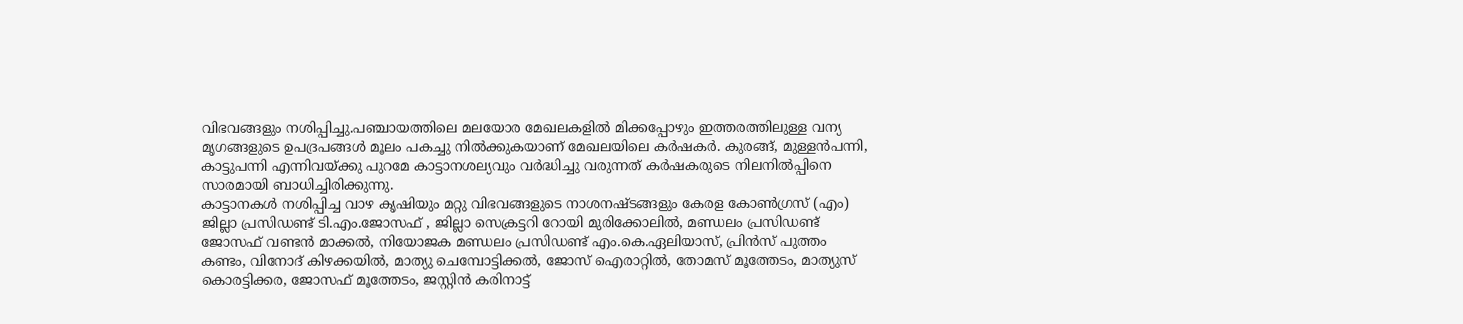വിഭവങ്ങളും നശിപ്പിച്ചു.പഞ്ചായത്തിലെ മലയോര മേഖലകളിൽ മിക്കപ്പോഴും ഇത്തരത്തിലുള്ള വന്യ മൃഗങ്ങളുടെ ഉപദ്രപങ്ങൾ മൂലം പകച്ചു നിൽക്കുകയാണ് മേഖലയിലെ കർഷകർ. കുരങ്ങ്, മുള്ളൻപന്നി, കാട്ടുപന്നി എന്നിവയ്ക്കു പുറമേ കാട്ടാനശല്യവും വർദ്ധിച്ചു വരുന്നത് കർഷകരുടെ നിലനിൽപ്പിനെ സാരമായി ബാധിച്ചിരിക്കുന്നു.
കാട്ടാനകൾ നശിപ്പിച്ച വാഴ കൃഷിയും മറ്റു വിഭവങ്ങളുടെ നാശനഷ്ടങ്ങളും കേരള കോൺഗ്രസ് (എം) ജില്ലാ പ്രസിഡണ്ട് ടി.എം.ജോസഫ് , ജില്ലാ സെക്രട്ടറി റോയി മുരിക്കോലിൽ, മണ്ഡലം പ്രസിഡണ്ട് ജോസഫ് വണ്ടൻ മാക്കൽ, നിയോജക മണ്ഡലം പ്രസിഡണ്ട് എം.കെ.ഏലിയാസ്, പ്രിൻസ് പുത്തം കണ്ടം, വിനോദ് കിഴക്കയിൽ, മാത്യു ചെമ്പോട്ടിക്കൽ, ജോസ് ഐരാറ്റിൽ, തോമസ് മൂത്തേടം, മാത്യുസ് കൊരട്ടിക്കര, ജോസഫ് മൂത്തേടം, ജസ്റ്റിൻ കരിനാട്ട്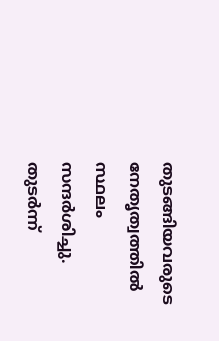തുടങ്ങിയവരുടെ നേതൃത്വത്തിൽ സ്ഥലം സന്ദർശിച്ചു.
തുടർന്ന്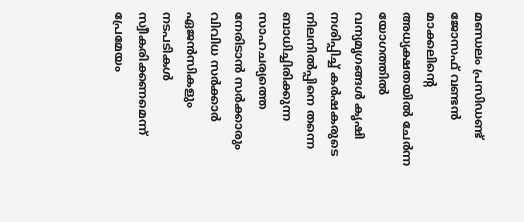മണ്ഡലം പ്രസിഡണ്ട് ജോസഫ് വണ്ടൻ മാക്കലിൻ്റെ അധ്യക്ഷതയിൽ ചേർന്ന യോഗത്തിൽ വന്യമൃഗങ്ങൾ കൃഷി നശിപ്പിച്ച് കർഷകരുടെ നിലനിൽപ്പിനെ തന്നെ ബാധിച്ചിരിക്കുന്ന സാഹചര്യത്തെ നേരിടാൻ സർക്കാരും വിവിധ സർക്കാർ ഏജൻസികളും നടപടികൾ സ്വീകരിക്കണമെന്ന് പ്രേമേയം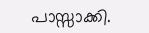പാസ്സാക്കി.